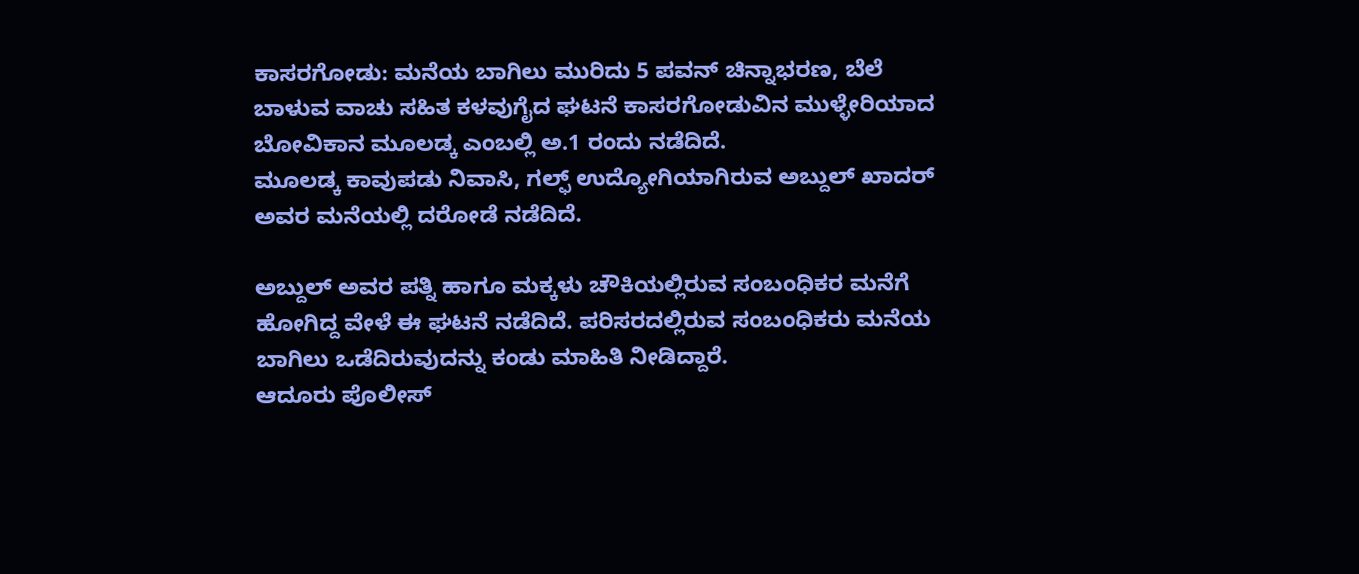ಕಾಸರಗೋಡು: ಮನೆಯ ಬಾಗಿಲು ಮುರಿದು 5 ಪವನ್ ಚಿನ್ನಾಭರಣ, ಬೆಲೆ ಬಾಳುವ ವಾಚು ಸಹಿತ ಕಳವುಗೈದ ಘಟನೆ ಕಾಸರಗೋಡುವಿನ ಮುಳ್ಳೇರಿಯಾದ ಬೋವಿಕಾನ ಮೂಲಡ್ಕ ಎಂಬಲ್ಲಿ ಅ.1 ರಂದು ನಡೆದಿದೆ.
ಮೂಲಡ್ಕ ಕಾವುಪಡು ನಿವಾಸಿ, ಗಲ್ಫ್ ಉದ್ಯೋಗಿಯಾಗಿರುವ ಅಬ್ದುಲ್ ಖಾದರ್ ಅವರ ಮನೆಯಲ್ಲಿ ದರೋಡೆ ನಡೆದಿದೆ.

ಅಬ್ದುಲ್ ಅವರ ಪತ್ನಿ ಹಾಗೂ ಮಕ್ಕಳು ಚೌಕಿಯಲ್ಲಿರುವ ಸಂಬಂಧಿಕರ ಮನೆಗೆ ಹೋಗಿದ್ದ ವೇಳೆ ಈ ಘಟನೆ ನಡೆದಿದೆ. ಪರಿಸರದಲ್ಲಿರುವ ಸಂಬಂಧಿಕರು ಮನೆಯ ಬಾಗಿಲು ಒಡೆದಿರುವುದನ್ನು ಕಂಡು ಮಾಹಿತಿ ನೀಡಿದ್ದಾರೆ.
ಆದೂರು ಪೊಲೀಸ್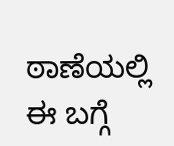ಠಾಣೆಯಲ್ಲಿ ಈ ಬಗ್ಗೆ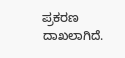ಪ್ರಕರಣ ದಾಖಲಾಗಿದೆ.